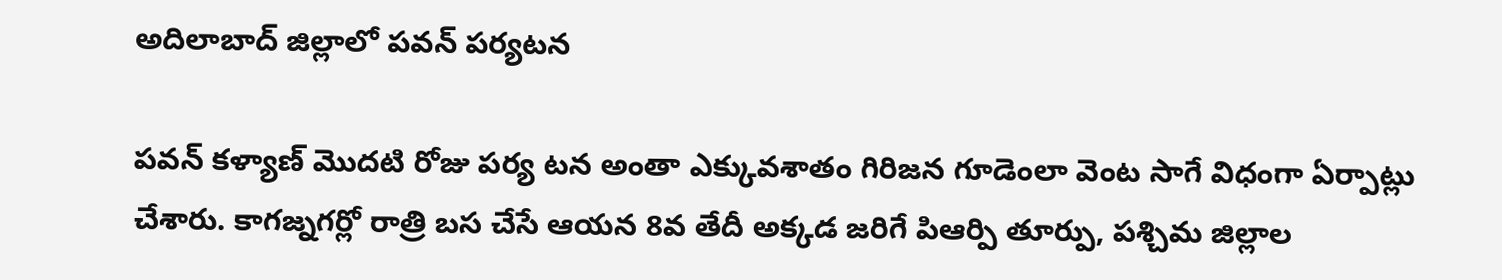అదిలాబాద్ జిల్లాలో పవన్ పర్యటన

పవన్ కళ్యాణ్ మొదటి రోజు పర్య టన అంతా ఎక్కువశాతం గిరిజన గూడెంలా వెంట సాగే విధంగా ఏర్పాట్లు చేశారు. కాగజ్నగర్లో రాత్రి బస చేసే ఆయన 8వ తేదీ అక్కడ జరిగే పిఆర్పి తూర్పు, పశ్చిమ జిల్లాల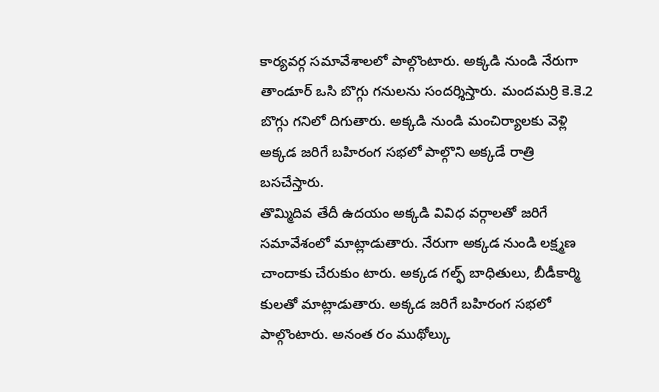కార్యవర్గ సమావేశాలలో పాల్గొంటారు. అక్కడి నుండి నేరుగా తాండూర్ ఒసి బొగ్గు గనులను సందర్శిస్తారు. మందమర్రి కె.కె.2 బొగ్గు గనిలో దిగుతారు. అక్కడి నుండి మంచిర్యాలకు వెళ్లి అక్కడ జరిగే బహిరంగ సభలో పాల్గొని అక్కడే రాత్రి బసచేస్తారు.
తొమ్మిదివ తేదీ ఉదయం అక్కడి వివిధ వర్గాలతో జరిగే సమావేశంలో మాట్లాడుతారు. నేరుగా అక్కడ నుండి లక్ష్మణ చాందాకు చేరుకుం టారు. అక్కడ గల్ఫ్ బాధితులు, బీడీకార్మి కులతో మాట్లాడుతారు. అక్కడ జరిగే బహిరంగ సభలో పాల్గొంటారు. అనంత రం ముథోల్కు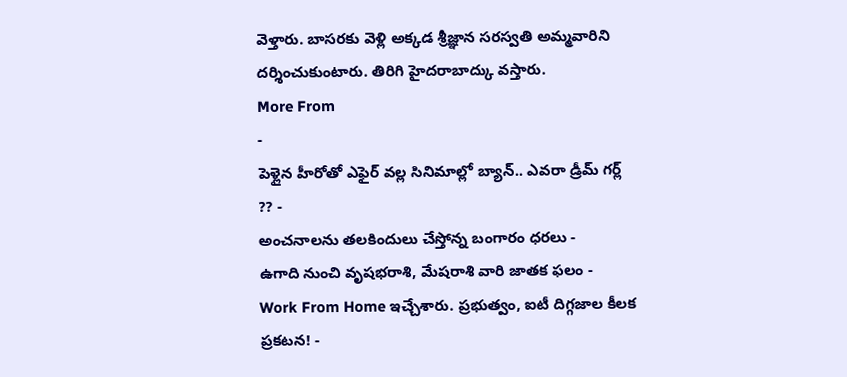వెళ్తారు. బాసరకు వెళ్లి అక్కడ శ్రీజ్ఞాన సరస్వతి అమ్మవారిని దర్శించుకుంటారు. తిరిగి హైదరాబాద్కు వస్తారు.
More From
-
పెళ్లైన హీరోతో ఎఫైర్ వల్ల సినిమాల్లో బ్యాన్.. ఎవరా డ్రీమ్ గర్ల్ ?? -
అంచనాలను తలకిందులు చేస్తోన్న బంగారం ధరలు -
ఉగాది నుంచి వృషభరాశి, మేషరాశి వారి జాతక ఫలం -
Work From Home ఇచ్చేశారు. ప్రభుత్వం, ఐటీ దిగ్గజాల కీలక ప్రకటన! -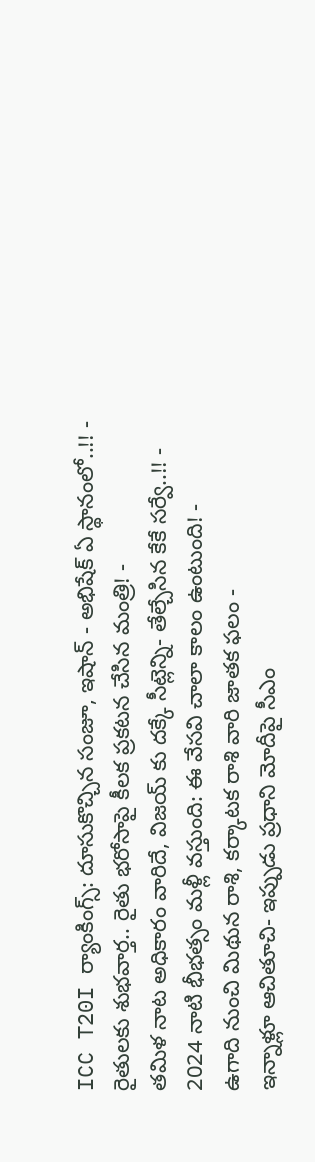ICC T20I ర్యాంకింగ్స్: దూసుకొచ్చిన సంజూ, ఇషాన్ - అభిషేక్ ఏ స్థానంలో..!! -
రైతులకు శుభవార్త.. రైతు భరోసాపై కీలక ప్రకటన చేసిన మంత్రి! -
తమిళ నాట అధికారం వారిదే, విజయ్ కు దక్కే సీట్లెన్ని- తేల్చేసిన కేకే సర్వే..!! -
2024 నాటి భీభత్సం మళ్లీ వస్తుంది: ఈ వేసవి చాలా కాలం ఉంటుంది! -
ఉగాది నుంచి మిథున రాశి, కర్కాటక రాశి వారి జాతక ఫలం -
ఇన్నాళ్లూ ఆచితూచి- ఇప్పుడు ప్రధాని మోదీపై సీఎం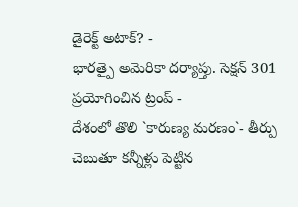డైరెక్ట్ అటాక్? -
భారత్పై అమెరికా దర్యాప్తు. సెక్షన్ 301 ప్రయోగించిన ట్రంప్ -
దేశంలో తొలి `కారుణ్య మరణం`- తీర్పు చెబుతూ కన్నీళ్లు పెట్టిన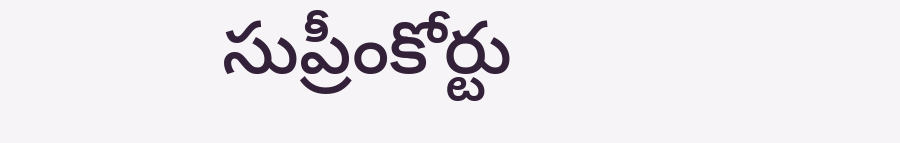సుప్రీంకోర్టు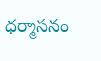ధర్మాసనం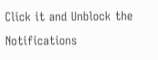Click it and Unblock the Notifications